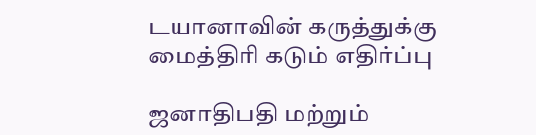டயானாவின் கருத்துக்கு மைத்திரி கடும் எதிர்ப்பு

ஜனாதிபதி மற்றும்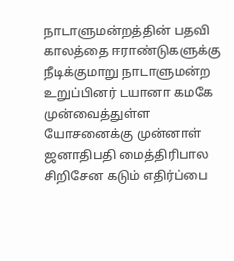நாடாளுமன்றத்தின் பதவி காலத்தை ஈராண்டுகளுக்கு நீடிக்குமாறு நாடாளுமன்ற உறுப்பினர் டயானா கமகே முன்வைத்துள்ள யோசனைக்கு முன்னாள் ஜனாதிபதி மைத்திரிபால சிறிசேன கடும் எதிர்ப்பை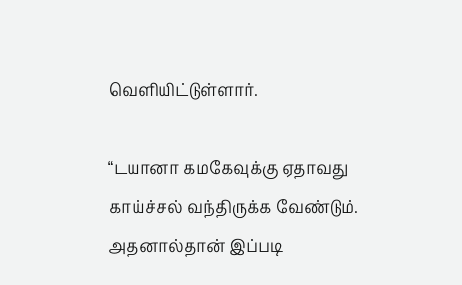வெளியிட்டுள்ளார்.

“டயானா கமகேவுக்கு ஏதாவது காய்ச்சல் வந்திருக்க வேண்டும். அதனால்தான் இப்படி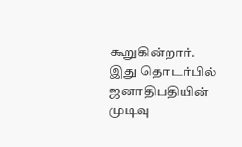கூறுகின்றார். இது தொடர்பில் ஜனாதிபதியின் முடிவு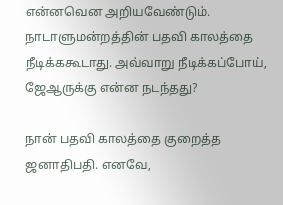என்னவென அறியவேண்டும். நாடாளுமன்றத்தின் பதவி காலத்தை நீடிக்ககூடாது. அவ்வாறு நீடிக்கப்போய், ஜேஆருக்கு என்ன நடந்தது?

நான் பதவி காலத்தை குறைத்த ஜனாதிபதி. எனவே,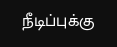நீடிப்புக்கு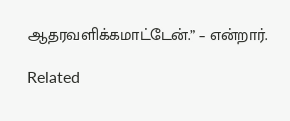ஆதரவளிக்கமாட்டேன்.” – என்றார்.

Related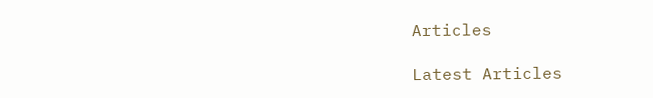Articles

Latest Articles